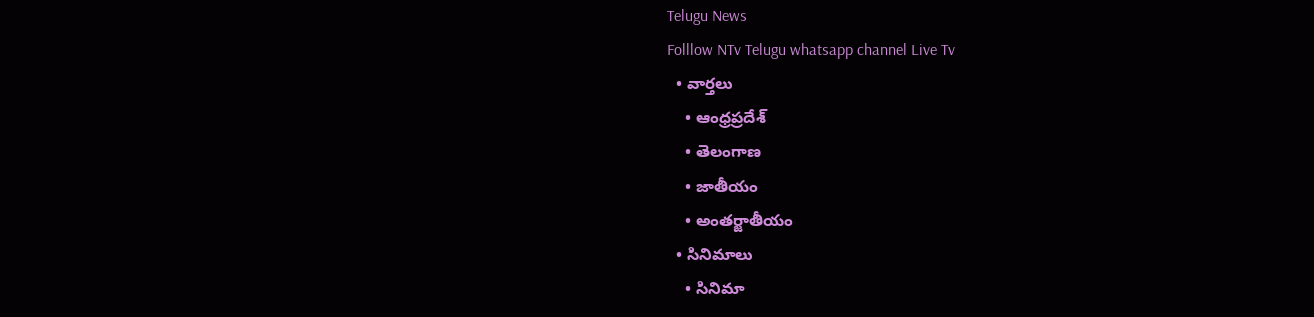Telugu News
Folllow NTv Telugu whatsapp channel Live Tv
  • వార్తలు
    • ఆంధ్రప్రదేశ్
    • తెలంగాణ
    • జాతీయం
    • అంతర్జాతీయం
  • సినిమాలు
    • సినిమా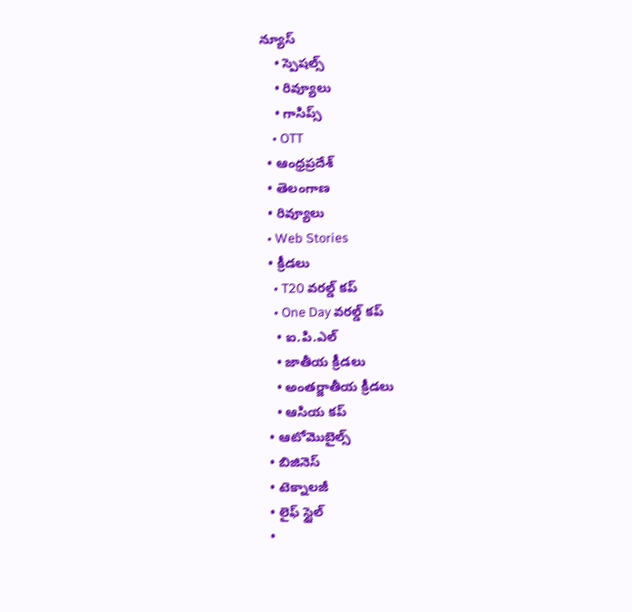న్యూస్
    • స్పెషల్స్
    • రివ్యూలు
    • గాసిప్స్
    • OTT
  • ఆంధ్రప్రదేశ్
  • తెలంగాణ
  • రివ్యూలు
  • Web Stories
  • క్రీడలు
    • T20 వరల్డ్ కప్
    • One Day వరల్డ్ కప్
    • ఐ.పి.ఎల్
    • జాతీయ క్రీడలు
    • అంతర్జాతీయ క్రీడలు
    • ఆసియ కప్
  • ఆటోమొబైల్స్
  • బిజినెస్‌
  • టెక్నాలజీ
  • లైఫ్ స్టైల్
  •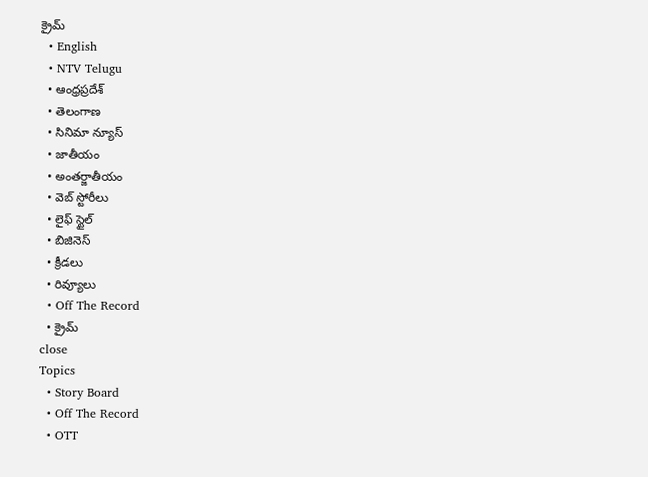క్రైమ్
  • English
  • NTV Telugu
  • ఆంధ్రప్రదేశ్
  • తెలంగాణ
  • సినిమా న్యూస్
  • జాతీయం
  • అంతర్జాతీయం
  • వెబ్ స్టోరీలు
  • లైఫ్ స్టైల్
  • బిజినెస్‌
  • క్రీడలు
  • రివ్యూలు
  • Off The Record
  • క్రైమ్
close
Topics
  • Story Board
  • Off The Record
  • OTT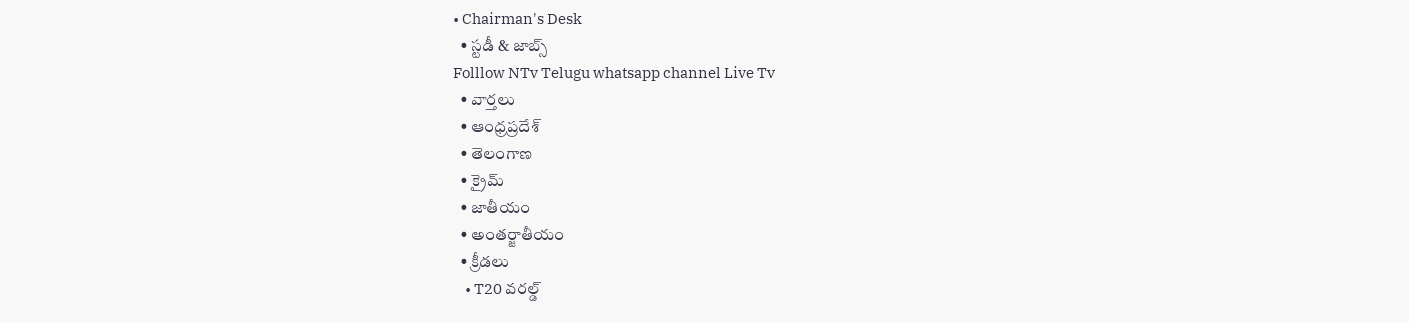• Chairman's Desk
  • స్టడీ & జాబ్స్
Folllow NTv Telugu whatsapp channel Live Tv
  • వార్తలు
  • ఆంధ్రప్రదేశ్
  • తెలంగాణ
  • క్రైమ్
  • జాతీయం
  • అంతర్జాతీయం
  • క్రీడలు
    • T20 వరల్డ్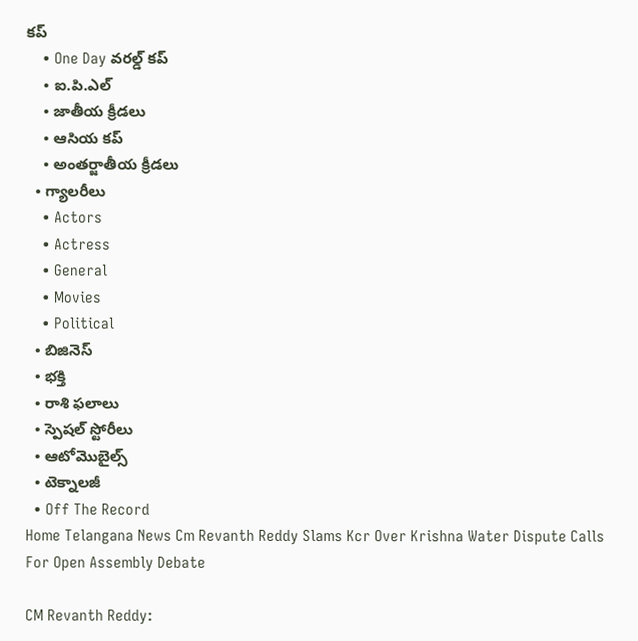కప్
    • One Day వరల్డ్ కప్
    • ఐ.పి.ఎల్
    • జాతీయ క్రీడలు
    • ఆసియ కప్
    • అంతర్జాతీయ క్రీడలు
  • గ్యాలరీలు
    • Actors
    • Actress
    • General
    • Movies
    • Political
  • బిజినెస్‌
  • భక్తి
  • రాశి ఫలాలు
  • స్పెషల్‌ స్టోరీలు
  • ఆటోమొబైల్స్
  • టెక్నాలజీ
  • Off The Record
Home Telangana News Cm Revanth Reddy Slams Kcr Over Krishna Water Dispute Calls For Open Assembly Debate

CM Revanth Reddy: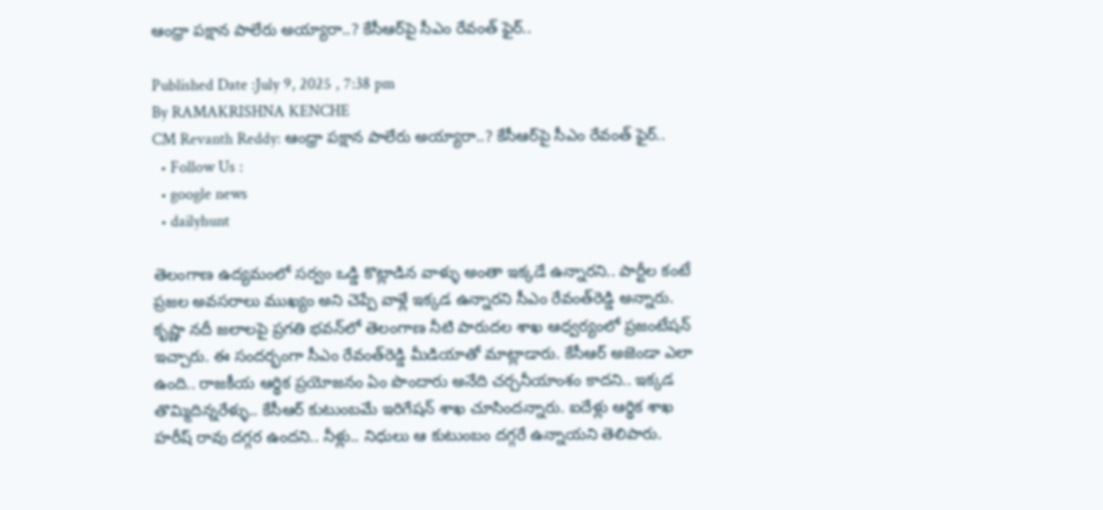ఆంధ్రా పక్షాన పాలేరు అయ్యారా..? కేసీఆర్‌పై సీఎం రేవంత్ ఫైర్..

Published Date :July 9, 2025 , 7:38 pm
By RAMAKRISHNA KENCHE
CM Revanth Reddy: ఆంధ్రా పక్షాన పాలేరు అయ్యారా..? కేసీఆర్‌పై సీఎం రేవంత్ ఫైర్..
  • Follow Us :
  • google news
  • dailyhunt

తెలంగాణ ఉద్యమంలో సర్వం ఒడ్డి కొట్లాడిన వాళ్ళు అంతా ఇక్కడే ఉన్నారని.. పార్టీల కంటే ప్రజల అవసరాలు ముఖ్యం అని చెప్పే వాళ్లే ఇక్కడ ఉన్నారని సీఎం రేవంత్‌రెడ్డి అన్నారు. కృష్ణా నదీ జలాలపై ప్రగతి భవన్‌లో తెలంగాణ నీటి పారుదల శాఖ ఆధ్వర్యంలో ప్రజంటేషన్‌ ఇచ్చారు. ఈ సందర్భంగా సీఎం రేవంత్‌రెడ్డి మీడియాతో మాట్లాడారు. కేసీఆర్ అజెండా ఎలా ఉంది.. రాజకీయ ఆర్థిక ప్రయోజనం ఏం పొందారు అనేది చర్చనీయాంశం కాదని.. ఇక్కడ తొమ్మిదిన్నరేళ్ళు.. కేసీఆర్ కుటుంబమే ఇరిగేషన్ శాఖ చూసిందన్నారు. ఐదేళ్లు ఆర్థిక శాఖ హరీష్ రావు దగ్గర ఉందని.. నీళ్లు.. నిధులు ఆ కుటుంబం దగ్గరే ఉన్నాయని తెలిపారు.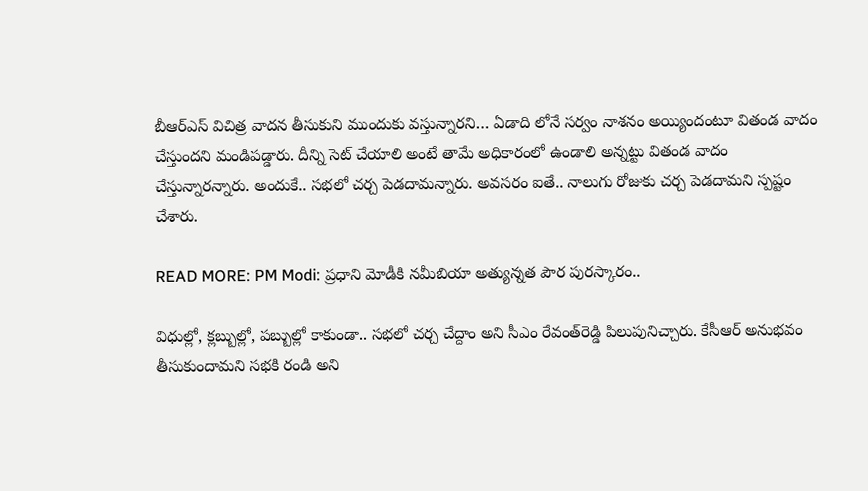బీఆర్ఎస్ విచిత్ర వాదన తీసుకుని ముందుకు వస్తున్నారని… ఏడాది లోనే సర్వం నాశనం అయ్యిందంటూ వితండ వాదం చేస్తుందని మండిపడ్డారు. దీన్ని సెట్ చేయాలి అంటే తామే అధికారంలో ఉండాలి అన్నట్టు వితండ వాదం చేస్తున్నారన్నారు. అందుకే.. సభలో చర్చ పెడదామన్నారు. అవసరం ఐతే.. నాలుగు రోజుకు చర్చ పెడదామని స్పష్టం చేశారు.

READ MORE: PM Modi: ప్రధాని మోడీకి నమీబియా అత్యున్నత పౌర పురస్కారం..

విధుల్లో, క్లబ్బుల్లో, పబ్బుల్లో కాకుండా.. సభలో చర్చ చేద్దాం అని సీఎం రేవంత్‌రెడ్డి పిలుపునిచ్చారు. కేసీఆర్ అనుభవం తీసుకుందామని సభకి రండి అని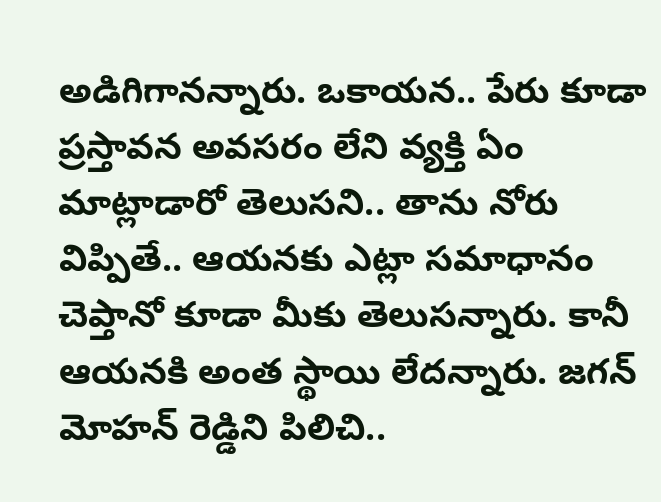అడిగిగానన్నారు. ఒకాయన.. పేరు కూడా ప్రస్తావన అవసరం లేని వ్యక్తి ఏం మాట్లాడారో తెలుసని.. తాను నోరు విప్పితే.. ఆయనకు ఎట్లా సమాధానం చెప్తానో కూడా మీకు తెలుసన్నారు. కానీ ఆయనకి అంత స్థాయి లేదన్నారు. జగన్ మోహన్ రెడ్డిని పిలిచి..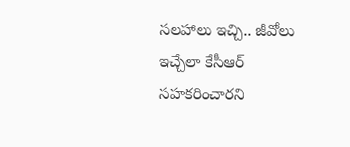సలహాలు ఇచ్చి.. జీవోలు ఇచ్చేలా కేసీఆర్ సహకరించారని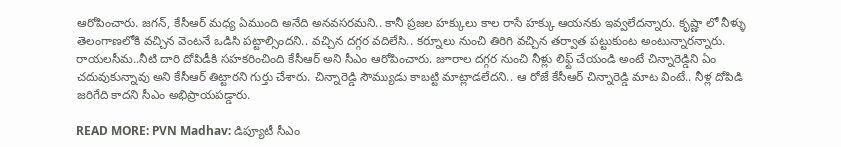ఆరోపించారు. జగన్, కేసీఆర్ మధ్య ఏముంది అనేది అనవసరమని.. కానీ ప్రజల హక్కులు కాల రాసే హక్కు ఆయనకు ఇవ్వలేదన్నారు. కృష్ణా లో నీళ్ళు తెలంగాణలోకి వచ్చిన వెంటనే ఒడిసి పట్టాల్సిందని.. వచ్చిన దగ్గర వదిలేసి.. కర్నూలు నుంచి తిరిగి వచ్చిన తర్వాత పట్టుకుంట అంటున్నారన్నారు. రాయలసీమ..నీటి దారి దోపిడీకి సహకరించింది కేసీఆర్ అని సీఎం ఆరోపించారు. జూరాల దగ్గర నుంచి నీళ్లు లిఫ్ట్ చేయండి అంటే చిన్నారెడ్డిని ఏం చదువుకున్నావు అని కేసీఆర్ తిట్టారని గుర్తు చేశారు. చిన్నారెడ్డి సౌమ్యుడు కాబట్టి మాట్లాడలేదని.. ఆ రోజే కేసీఆర్ చిన్నారెడ్డి మాట వింటే.. నీళ్ల దోపిడి జరిగేది కాదని సీఎం అభిప్రాయపడ్డారు.

READ MORE: PVN Madhav: డిప్యూటీ సీఎం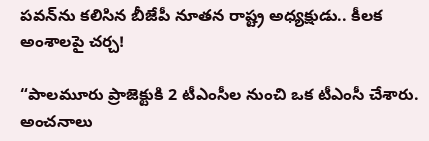పవన్‌ను కలిసిన బీజేపీ నూతన రాష్ట్ర అధ్యక్షుడు.. కీలక అంశాలపై చర్చ!

“పాలమూరు ప్రాజెక్టుకి 2 టీఎంసీల నుంచి ఒక టీఎంసీ చేశారు. అంచనాలు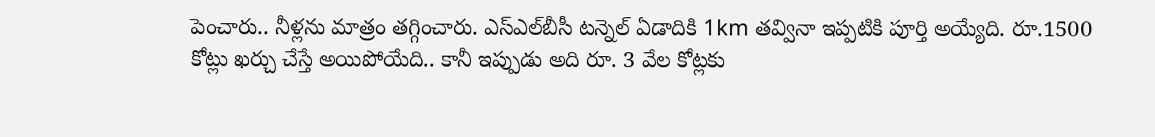పెంచారు.. నీళ్లను మాత్రం తగ్గించారు. ఎస్ఎల్‌బీసీ టన్నెల్ ఏడాదికి 1km తవ్వినా ఇప్పటికి పూర్తి అయ్యేది. రూ.1500 కోట్లు ఖర్చు చేస్తే అయిపోయేది.. కానీ ఇప్పుడు అది రూ. 3 వేల కోట్లకు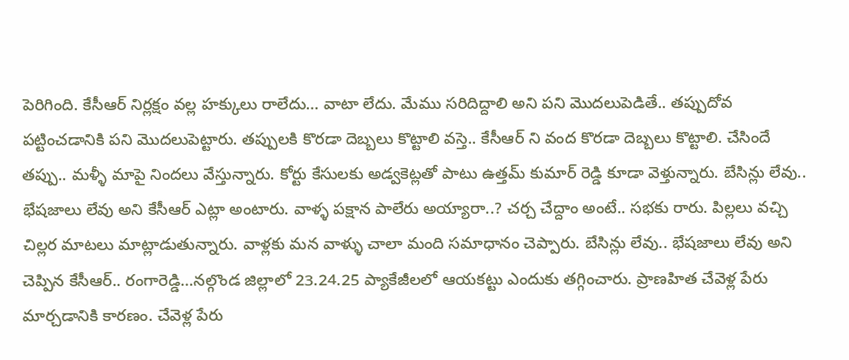పెరిగింది. కేసీఆర్ నిర్లక్షం వల్ల హక్కులు రాలేదు… వాటా లేదు. మేము సరిదిద్దాలి అని పని మొదలుపెడితే.. తప్పుదోవ పట్టించడానికి పని మొదలుపెట్టారు. తప్పులకి కొరడా దెబ్బలు కొట్టాలి వస్తె.. కేసీఆర్ ని వంద కొరడా దెబ్బలు కొట్టాలి. చేసిందే తప్పు.. మళ్ళీ మాపై నిందలు వేస్తున్నారు. కోర్టు కేసులకు అడ్వకెట్లతో పాటు ఉత్తమ్ కుమార్ రెడ్డి కూడా వెళ్తున్నారు. బేసిన్లు లేవు.. భేషజాలు లేవు అని కేసీఆర్ ఎట్లా అంటారు. వాళ్ళ పక్షాన పాలేరు అయ్యారా..? చర్చ చేద్దాం అంటే.. సభకు రారు. పిల్లలు వచ్చి చిల్లర మాటలు మాట్లాడుతున్నారు. వాళ్లకు మన వాళ్ళు చాలా మంది సమాధానం చెప్పారు. బేసిన్లు లేవు.. భేషజాలు లేవు అని చెప్పిన కేసీఆర్.. రంగారెడ్డి…నల్గొండ జిల్లాలో 23.24.25 ప్యాకేజీలలో ఆయకట్టు ఎందుకు తగ్గించారు. ప్రాణహిత చేవెళ్ల పేరు మార్చడానికి కారణం. చేవెళ్ల పేరు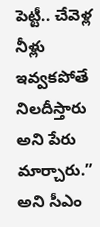పెట్టీ.. చేవెళ్ల నీళ్లు ఇవ్వకపోతే నిలదీస్తారు అని పేరు మార్చారు.” అని సీఎం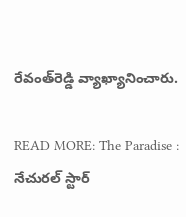రేవంత్‌రెడ్డి వ్యాఖ్యానించారు.

READ MORE: The Paradise : నేచురల్ స్టార్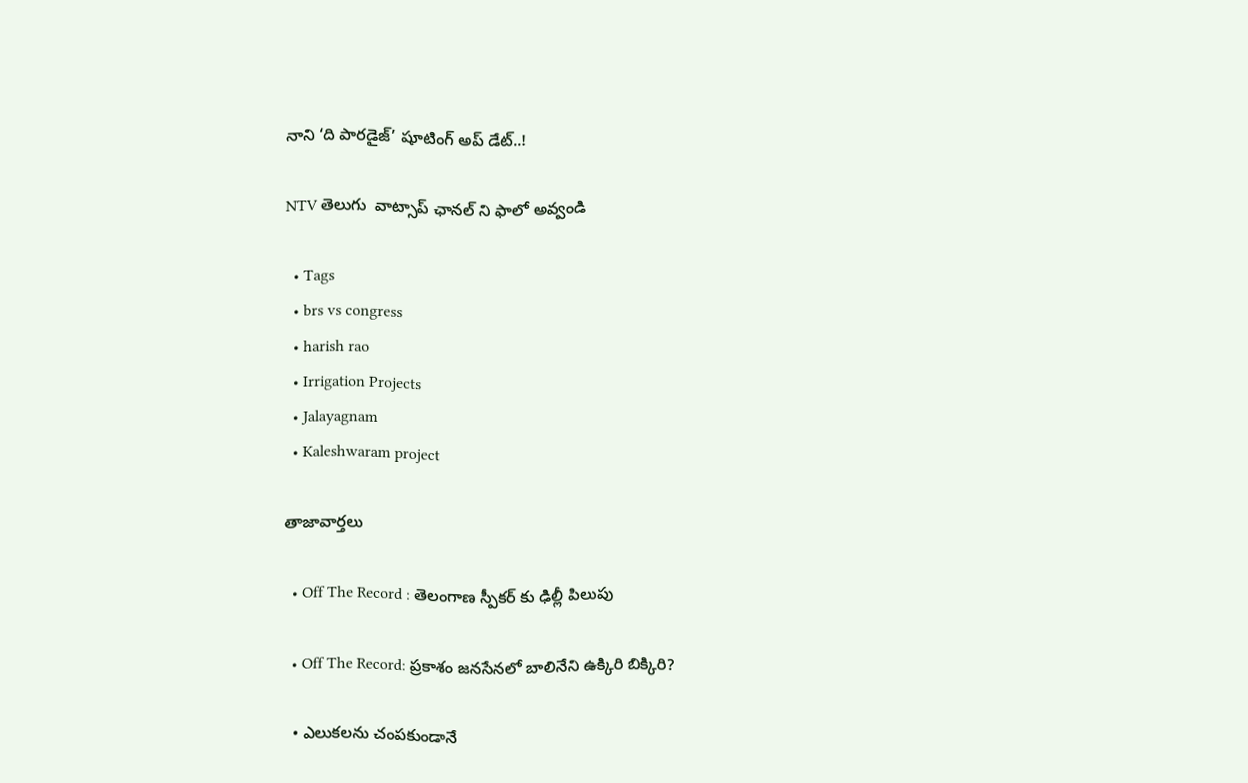నాని ‘ది పారడైజ్’ షూటింగ్ అప్ డేట్..!

NTV తెలుగు  వాట్సాప్ ఛానల్ ని ఫాలో అవ్వండి

  • Tags
  • brs vs congress
  • harish rao
  • Irrigation Projects
  • Jalayagnam
  • Kaleshwaram project

తాజావార్తలు

  • Off The Record : తెలంగాణ స్పీకర్ కు ఢిల్లీ పిలుపు

  • Off The Record: ప్రకాశం జనసేనలో బాలినేని ఉక్కిరి బిక్కిరి?

  • ఎలుకలను చంపకుండానే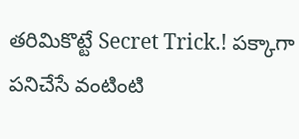తరిమికొట్టే Secret Trick.! పక్కాగా పనిచేసే వంటింటి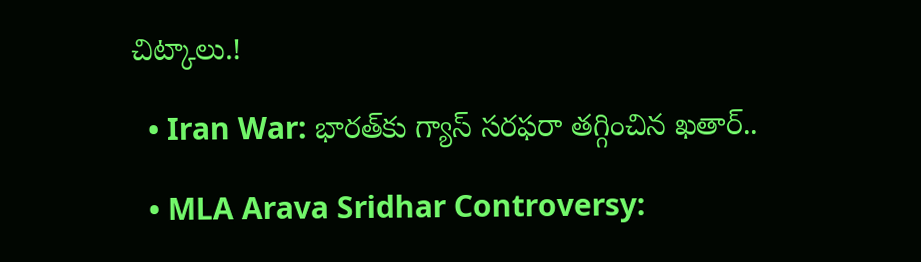చిట్కాలు.!

  • Iran War: భారత్‌కు గ్యాస్ సరఫరా తగ్గించిన ఖతార్..

  • MLA Arava Sridhar Controversy: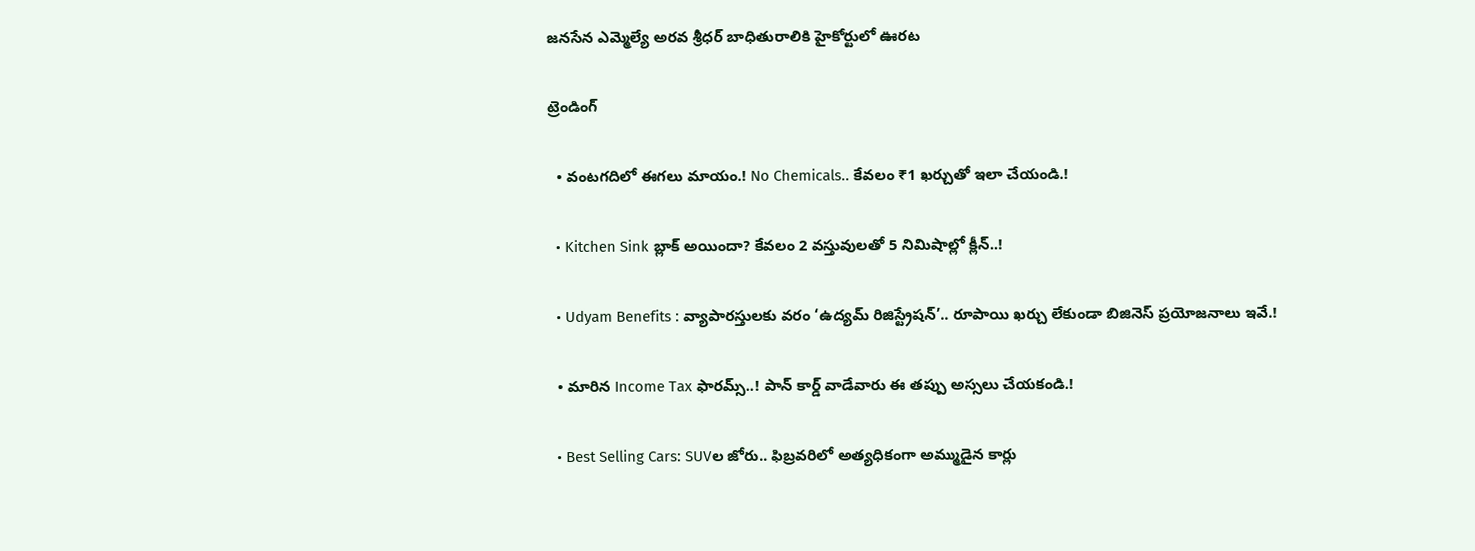జనసేన ఎమ్మెల్యే అరవ శ్రీధర్ బాధితురాలికి హైకోర్టులో ఊరట

ట్రెండింగ్‌

  • వంటగదిలో ఈగలు మాయం.! No Chemicals.. కేవలం ₹1 ఖర్చుతో ఇలా చేయండి.!

  • Kitchen Sink బ్లాక్ అయిందా? కేవలం 2 వస్తువులతో 5 నిమిషాల్లో క్లీన్..!

  • Udyam Benefits : వ్యాపారస్తులకు వరం ‘ఉద్యమ్ రిజిస్ట్రేషన్’.. రూపాయి ఖర్చు లేకుండా బిజినెస్ ప్రయోజనాలు ఇవే.!

  • మారిన Income Tax ఫారమ్స్..! పాన్ కార్డ్ వాడేవారు ఈ తప్పు అస్సలు చేయకండి.!

  • Best Selling Cars: SUVల జోరు.. ఫిబ్రవరిలో అత్యధికంగా అమ్ముడైన కార్లు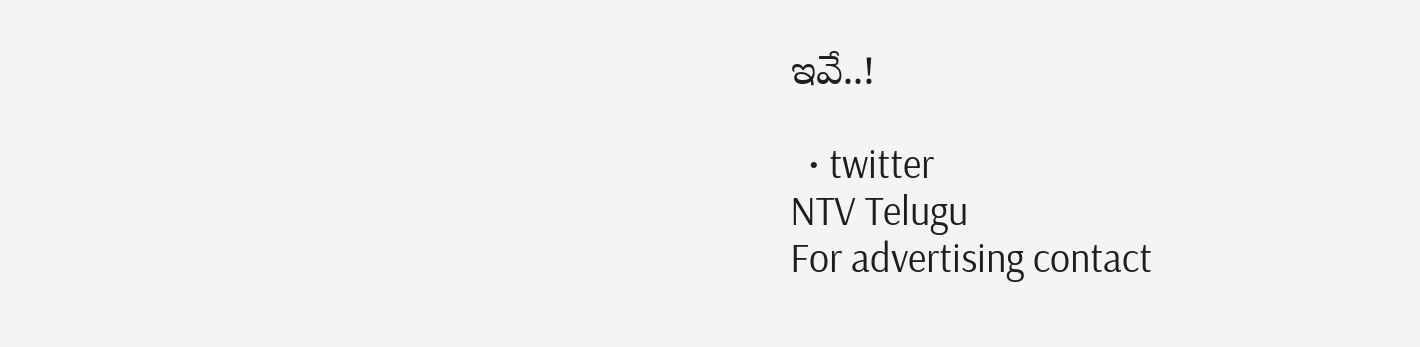ఇవే..!

  • twitter
NTV Telugu
For advertising contact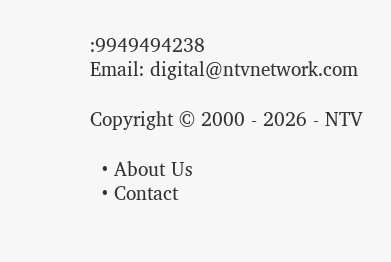:9949494238
Email: digital@ntvnetwork.com

Copyright © 2000 - 2026 - NTV

  • About Us
  • Contact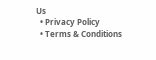Us
  • Privacy Policy
  • Terms & Conditions